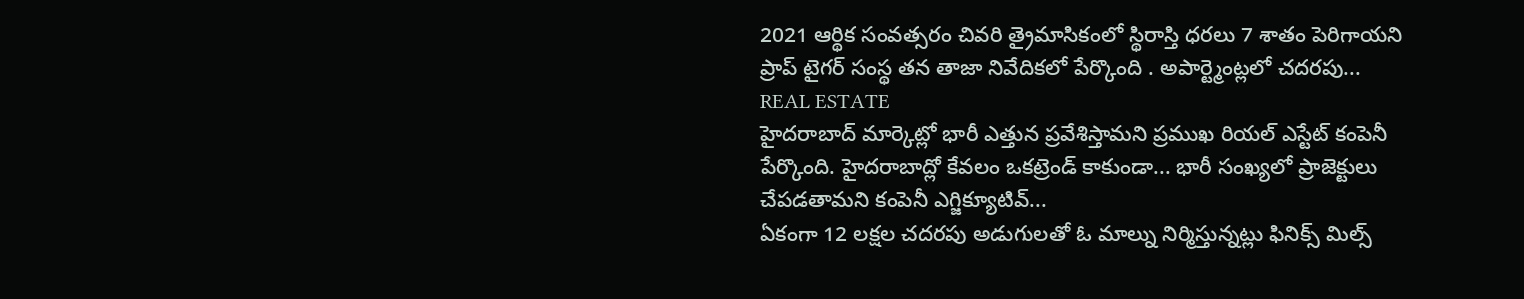2021 ఆర్థిక సంవత్సరం చివరి త్రైమాసికంలో స్థిరాస్తి ధరలు 7 శాతం పెరిగాయని ప్రాప్ టైగర్ సంస్థ తన తాజా నివేదికలో పేర్కొంది . అపార్ట్మెంట్లలో చదరపు...
REAL ESTATE
హైదరాబాద్ మార్కెట్లో భారీ ఎత్తున ప్రవేశిస్తామని ప్రముఖ రియల్ ఎస్టేట్ కంపెనీ పేర్కొంది. హైదరాబాద్లో కేవలం ఒకట్రెండ్ కాకుండా... భారీ సంఖ్యలో ప్రాజెక్టులు చేపడతామని కంపెనీ ఎగ్జిక్యూటివ్...
ఏకంగా 12 లక్షల చదరపు అడుగులతో ఓ మాల్ను నిర్మిస్తున్నట్లు ఫినిక్స్ మిల్స్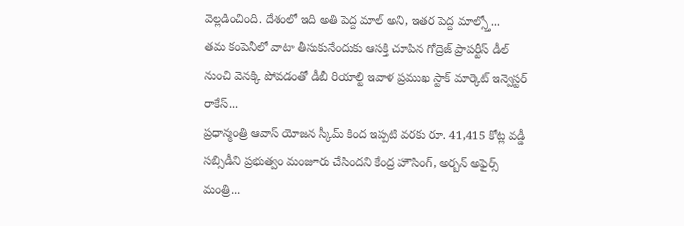వెల్లడించింది. దేశంలో ఇది అతి పెద్ద మాల్ అని, ఇతర పెద్ద మాల్స్తో...
తమ కంపెనీలో వాటా తీసుకునేందుకు ఆసక్తి చూపిన గోద్రెజ్ ప్రాపర్టీస్ డీల్ నుంచి వెనక్కి పోవడంతో డీబీ రియాల్టి ఇవాళ ప్రముఖ స్టాక్ మార్కెట్ ఇన్వెస్టర్ రాకేస్...
ప్రధాన్మంత్రి ఆవాస్ యోజన స్కీమ్ కింద ఇప్పటి వరకు రూ. 41,415 కోట్ల వడ్డీ సబ్సిడీని ప్రభుత్వం మంజూరు చేసిందని కేంద్ర హౌసింగ్, అర్బన్ అఫైర్స్ మంత్రి...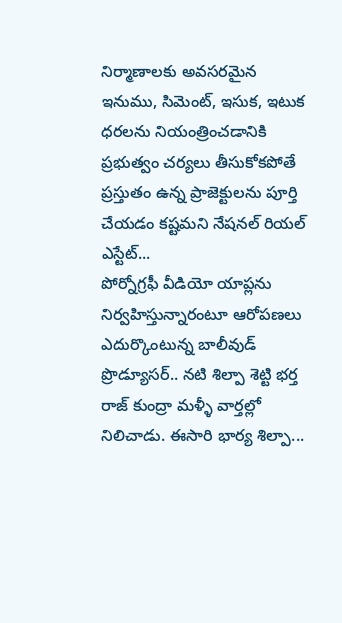నిర్మాణాలకు అవసరమైన ఇనుము, సిమెంట్, ఇసుక, ఇటుక ధరలను నియంత్రించడానికి ప్రభుత్వం చర్యలు తీసుకోకపోతే ప్రస్తుతం ఉన్న ప్రాజెక్టులను పూర్తి చేయడం కష్టమని నేషనల్ రియల్ ఎస్టేట్...
పోర్నోగ్రఫీ వీడియో యాప్లను నిర్వహిస్తున్నారంటూ ఆరోపణలు ఎదుర్కొంటున్న బాలీవుడ్ ప్రొడ్యూసర్.. నటి శిల్పా శెట్టి భర్త రాజ్ కుంద్రా మళ్ళీ వార్తల్లో నిలిచాడు. ఈసారి భార్య శిల్పా...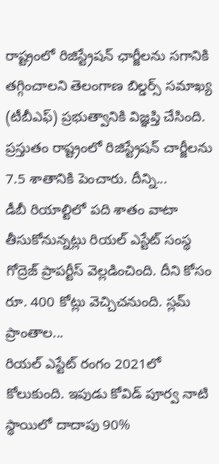రాష్ట్రంలో రిజిస్ట్రేషన్ ఛార్జీలను సగానికి తగ్గించాలని తెలంగాణ బిల్డర్స్ సమాఖ్య (టీబీఎఫ్) ప్రభుత్వానికి విజ్ఞప్తి చేసింది. ప్రస్తుతం రాష్ట్రంలో రిజిస్ట్రేషన్ చార్జీలను 7.5 శాతానికి పెంచారు. దీన్ని...
డీబీ రియాల్టిలో పది శాతం వాటా తీసుకోనున్నట్లు రియల్ ఎస్టేట్ సంస్థ గోద్రెజ్ ప్రాపర్టీస్ వెల్లడించింది. దీని కోసం రూ. 400 కోట్లు వెచ్చిచనుంది. స్లమ్ ప్రాంతాల...
రియల్ ఎస్టేట్ రంగం 2021లో కోలుకుంది. ఇపుడు కోవిడ్ పూర్వ నాటి స్థాయిలో దాదాపు 90%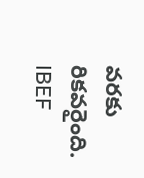వరకు రికవరైంది. IBEF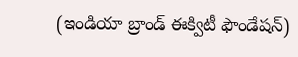(ఇండియా బ్రాండ్ ఈక్విటీ ఫౌండేషన్)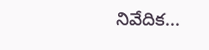నివేదిక...